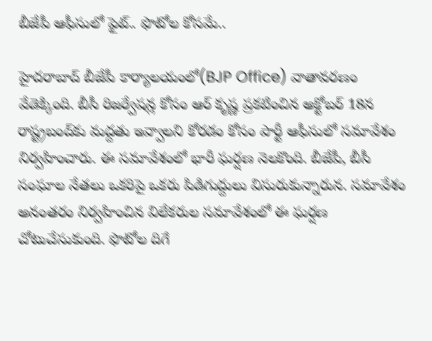బీజేపీ ఆఫీసులో ఫైట్.. ఫొటోల కోసమే..

హైదరాబాద్ బీజేపీ కార్యాలయంలో(BJP Office) వాతావరణం వేడెక్కింది. బీసీ రిజర్వేషన్ల కోసం ఆర్ కృష్ణ ప్రకటించిన అక్టోబర్ 18న రాష్ట్రబంద్‌కు మద్దతు ఇవ్వాలని కోరడం కోసం పార్టీ ఆఫీసులో సమావేశం నిర్వహించారు. ఈ సమావేశంలో భారీ ఘర్షణ నెలకొంది. బీజేపీ, బీసీ సంఘాల నేతలు ఒకరిపై ఒకరు పిడిగుద్దులు విసురుకున్నారున. సమావేశం అనంతరం నిర్వహించిన విలేకరుల సమావేశంలో ఈ ఘర్షణ చోటుచేసుకుంది. ఫొటోల దిగే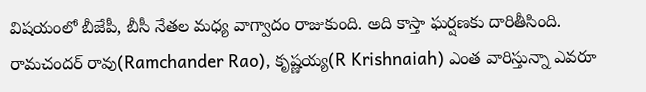విషయంలో బీజేపీ, బీసీ నేతల మధ్య వాగ్వాదం రాజుకుంది. అది కాస్తా ఘర్షణకు దారితీసింది. రామచందర్ రావు(Ramchander Rao), కృష్ణయ్య(R Krishnaiah) ఎంత వారిస్తున్నా ఎవరూ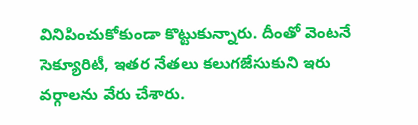వినిపించుకోకుండా కొట్టుకున్నారు. దీంతో వెంటనే సెక్యూరిటీ, ఇతర నేతలు కలుగజేసుకుని ఇరు వర్గాలను వేరు చేశారు.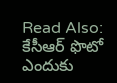Read Also: కేసీఆర్ ఫొటో ఎందుకు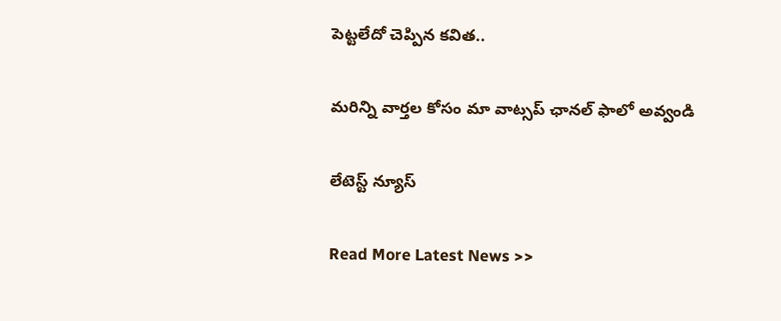పెట్టలేదో చెప్పిన కవిత..

మ‌రిన్ని వార్త‌ల కోసం మా వాట్స‌ప్ ఛాన‌ల్ ఫాలో అవ్వండి

లేటెస్ట్ న్యూస్‌

Read More Latest News >>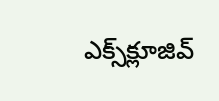ఎక్స్‌క్లూజివ్‌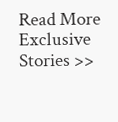Read More Exclusive Stories >>